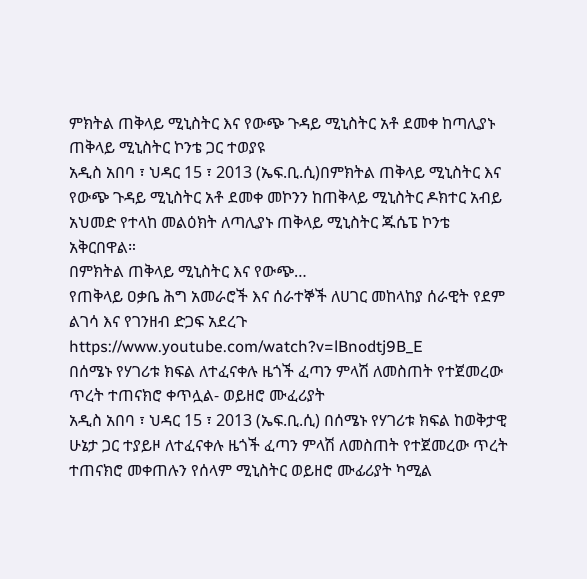ምክትል ጠቅላይ ሚኒስትር እና የውጭ ጉዳይ ሚኒስትር አቶ ደመቀ ከጣሊያኑ ጠቅላይ ሚኒስትር ኮንቴ ጋር ተወያዩ
አዲስ አበባ ፣ ህዳር 15 ፣ 2013 (ኤፍ.ቢ.ሲ)በምክትል ጠቅላይ ሚኒስትር እና የውጭ ጉዳይ ሚኒስትር አቶ ደመቀ መኮንን ከጠቅላይ ሚኒስትር ዶክተር አብይ አህመድ የተላከ መልዕክት ለጣሊያኑ ጠቅላይ ሚኒስትር ጁሴፔ ኮንቴ አቅርበዋል።
በምክትል ጠቅላይ ሚኒስትር እና የውጭ…
የጠቅላይ ዐቃቤ ሕግ አመራሮች እና ሰራተኞች ለሀገር መከላከያ ሰራዊት የደም ልገሳ እና የገንዘብ ድጋፍ አደረጉ
https://www.youtube.com/watch?v=lBnodtj9B_E
በሰሜኑ የሃገሪቱ ክፍል ለተፈናቀሉ ዜጎች ፈጣን ምላሽ ለመስጠት የተጀመረው ጥረት ተጠናክሮ ቀጥሏል- ወይዘሮ ሙፈሪያት
አዲስ አበባ ፣ ህዳር 15 ፣ 2013 (ኤፍ.ቢ.ሲ) በሰሜኑ የሃገሪቱ ክፍል ከወቅታዊ ሁኔታ ጋር ተያይዞ ለተፈናቀሉ ዜጎች ፈጣን ምላሽ ለመስጠት የተጀመረው ጥረት ተጠናክሮ መቀጠሉን የሰላም ሚኒስትር ወይዘሮ ሙፊሪያት ካሚል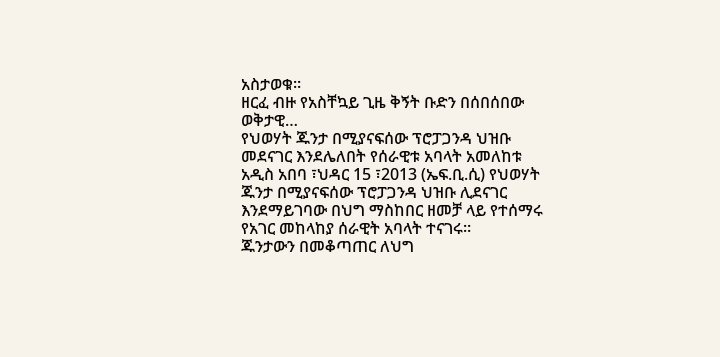አስታወቁ።
ዘርፈ ብዙ የአስቸኳይ ጊዜ ቅኝት ቡድን በሰበሰበው ወቅታዊ…
የህወሃት ጁንታ በሚያናፍሰው ፕሮፓጋንዳ ህዝቡ መደናገር እንደሌለበት የሰራዊቱ አባላት አመለከቱ
አዲስ አበባ ፣ህዳር 15 ፣2013 (ኤፍ.ቢ.ሲ) የህወሃት ጁንታ በሚያናፍሰው ፕሮፓጋንዳ ህዝቡ ሊደናገር እንደማይገባው በህግ ማስከበር ዘመቻ ላይ የተሰማሩ የአገር መከላከያ ሰራዊት አባላት ተናገሩ።
ጁንታውን በመቆጣጠር ለህግ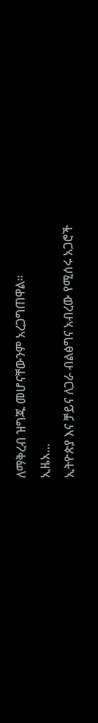ለማቅረብ ዝግጁ መሆናቸውንም አረጋግጠዋል።
ኢዜአ…
ኢትዮጵያ እና ቻይና ለጋራ ብልፅግና አብረው የሚሰሩ አጋሮች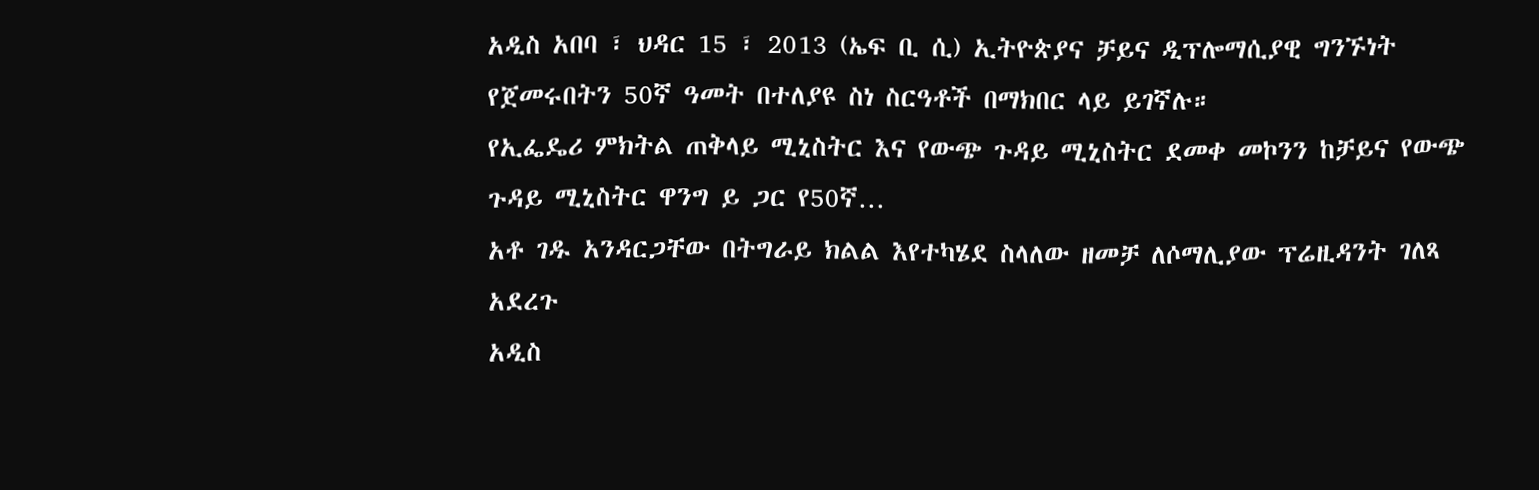አዲስ አበባ ፣ ህዳር 15 ፣ 2013 (ኤፍ ቢ ሲ) ኢትዮጵያና ቻይና ዲፕሎማሲያዊ ግንኙነት የጀመሩበትን 50ኛ ዓመት በተለያዩ ስነ ስርዓቶች በማክበር ላይ ይገኛሉ።
የኢፌዴሪ ምክትል ጠቅላይ ሚኒስትር እና የውጭ ጉዳይ ሚኒስትር ደመቀ መኮንን ከቻይና የውጭ ጉዳይ ሚኒስትር ዋንግ ይ ጋር የ50ኛ…
አቶ ገዱ አንዳርጋቸው በትግራይ ክልል እየተካሄደ ስላለው ዘመቻ ለሶማሊያው ፕሬዚዳንት ገለጻ አደረጉ
አዲስ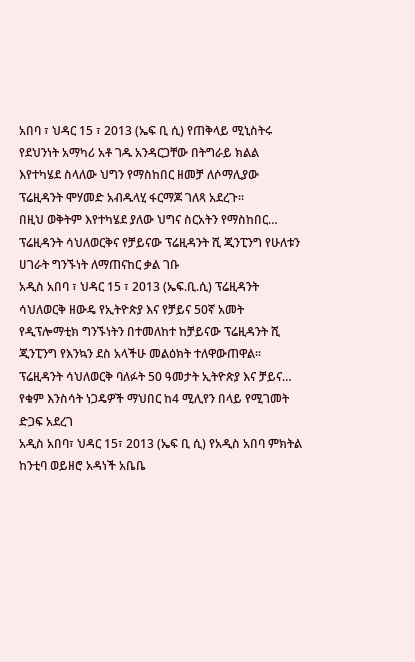አበባ ፣ ህዳር 15 ፣ 2013 (ኤፍ ቢ ሲ) የጠቅላይ ሚኒስትሩ የደህንነት አማካሪ አቶ ገዱ አንዳርጋቸው በትግራይ ክልል እየተካሄደ ስላለው ህግን የማስከበር ዘመቻ ለሶማሊያው ፕሬዚዳንት ሞሃመድ አብዱላሂ ፋርማጆ ገለጻ አደረጉ፡፡
በዚህ ወቅትም እየተካሄደ ያለው ህግና ስርአትን የማስከበር…
ፕሬዚዳንት ሳህለወርቅና የቻይናው ፕሬዚዳንት ሺ ጂንፒንግ የሁለቱን ሀገራት ግንኙነት ለማጠናከር ቃል ገቡ
አዲስ አበባ ፣ ህዳር 15 ፣ 2013 (ኤፍ.ቢ.ሲ) ፕሬዚዳንት ሳህለወርቅ ዘውዴ የኢትዮጵያ እና የቻይና 50ኛ አመት የዲፕሎማቲክ ግንኙነትን በተመለከተ ከቻይናው ፕሬዚዳንት ሺ ጂንፒንግ የእንኳን ደስ አላችሁ መልዕክት ተለዋውጠዋል።
ፕሬዚዳንት ሳህለወርቅ ባለፉት 50 ዓመታት ኢትዮጵያ እና ቻይና…
የቁም እንስሳት ነጋዴዎች ማህበር ከ4 ሚሊየን በላይ የሚገመት ድጋፍ አደረገ
አዲስ አበባ፣ ህዳር 15፣ 2013 (ኤፍ ቢ ሲ) የአዲስ አበባ ምክትል ከንቲባ ወይዘሮ አዳነች አቤቤ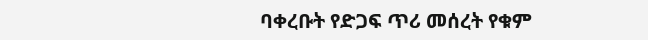ባቀረቡት የድጋፍ ጥሪ መሰረት የቁም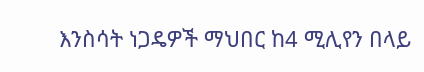እንስሳት ነጋዴዎች ማህበር ከ4 ሚሊየን በላይ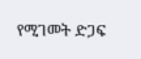የሚገመት ድጋፍ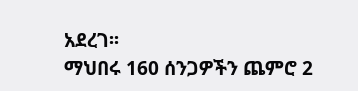አደረገ፡፡
ማህበሩ 160 ሰንጋዎችን ጨምሮ 2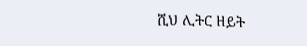ሺህ ሊትር ዘይት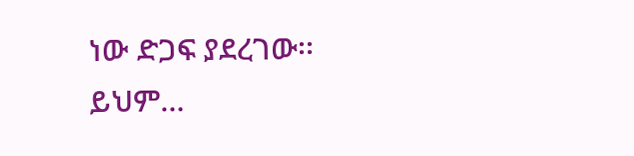ነው ድጋፍ ያደረገው፡፡
ይህም…